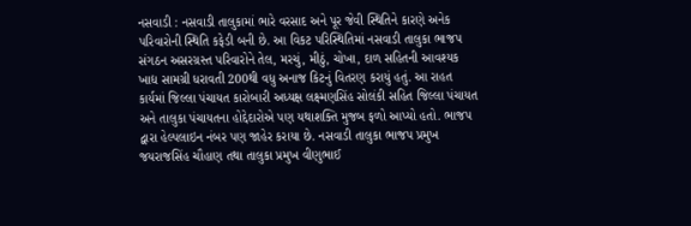નસવાડી : નસવાડી તાલુકામાં ભારે વરસાદ અને પૂર જેવી સ્થિતિને કારણે અનેક પરિવારોની સ્થિતિ કફેડી બની છે. આ વિકટ પરિસ્થિતિમાં નસવાડી તાલુકા ભાજપ સંગઠન અસરગ્રસ્ત પરિવારોને તેલ, મરચું, મીઠું, ચોખા, દાળ સહિતની આવશ્યક ખાદ્ય સામગ્રી ધરાવતી 200થી વધુ અનાજ કિટનું વિતરણ કરાયું હતું. આ રાહત કાર્યમાં જિલ્લા પંચાયત કારોબારી અધ્યક્ષ લક્ષ્મણસિંહ સોલંકી સહિત જિલ્લા પંચાયત અને તાલુકા પંચાયતના હોદ્દેદારોએ પણ યથાશક્તિ મુજબ ફળો આપ્યો હતો. ભાજપ દ્વારા હેલ્પલાઇન નંબર પણ જાહેર કરાયા છે. નસવાડી તાલુકા ભાજપ પ્રમુખ જયરાજસિંહ ચૌહાણ તથા તાલુકા પ્રમુખ વીણુભાઈ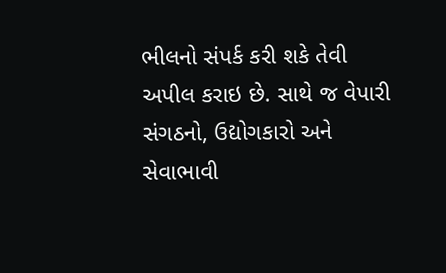ભીલનો સંપર્ક કરી શકે તેવી અપીલ કરાઇ છે. સાથે જ વેપારી સંગઠનો, ઉદ્યોગકારો અને સેવાભાવી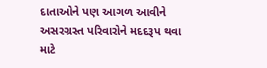દાતાઓને પણ આગળ આવીને અસરગ્રસ્ત પરિવારોને મદદરૂપ થવા માટે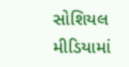સોશિયલ મીડિયામાં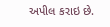અપીલ કરાઇ છે.